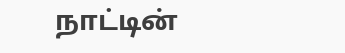நாட்டின்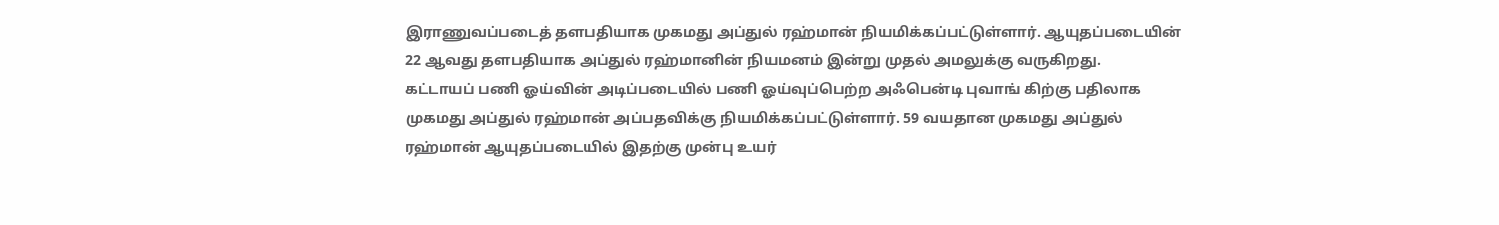இராணுவப்படைத் தளபதியாக முகமது அப்துல் ரஹ்மான் நியமிக்கப்பட்டுள்ளார். ஆயுதப்படையின் 22 ஆவது தளபதியாக அப்துல் ரஹ்மானின் நியமனம் இன்று முதல் அமலுக்கு வருகிறது.
கட்டாயப் பணி ஓய்வின் அடிப்படையில் பணி ஓய்வுப்பெற்ற அஃபென்டி புவாங் கிற்கு பதிலாக முகமது அப்துல் ரஹ்மான் அப்பதவிக்கு நியமிக்கப்பட்டுள்ளார். 59 வயதான முகமது அப்துல் ரஹ்மான் ஆயுதப்படையில் இதற்கு முன்பு உயர்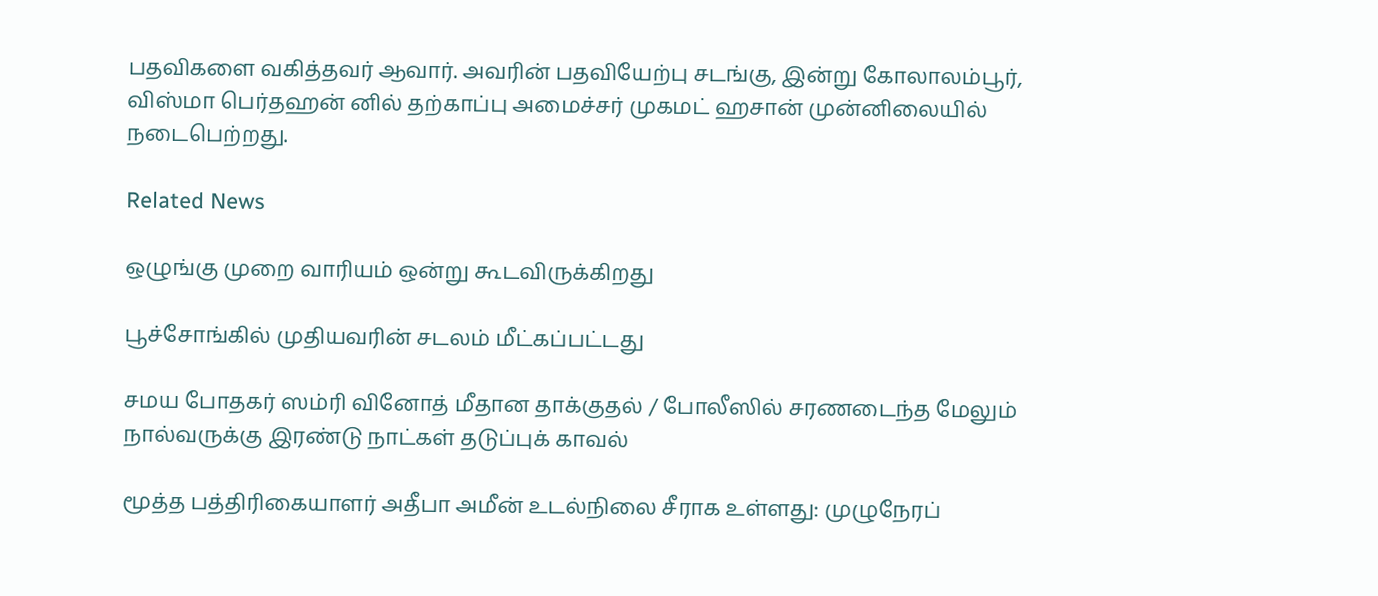பதவிகளை வகித்தவர் ஆவார். அவரின் பதவியேற்பு சடங்கு, இன்று கோலாலம்பூர், விஸ்மா பெர்தஹன் னில் தற்காப்பு அமைச்சர் முகமட் ஹசான் முன்னிலையில் நடைபெற்றது.

Related News

ஒழுங்கு முறை வாரியம் ஒன்று கூடவிருக்கிறது

பூச்சோங்கில் முதியவரின் சடலம் மீட்கப்பட்டது

சமய போதகர் ஸம்ரி வினோத் மீதான தாக்குதல் / போலீஸில் சரணடைந்த மேலும் நால்வருக்கு இரண்டு நாட்கள் தடுப்புக் காவல்

மூத்த பத்திரிகையாளர் அதீபா அமீன் உடல்நிலை சீராக உள்ளது: முழுநேரப்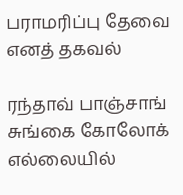பராமரிப்பு தேவை எனத் தகவல்

ரந்தாவ் பாஞ்சாங் சுங்கை கோலோக் எல்லையில்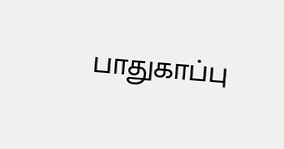பாதுகாப்பு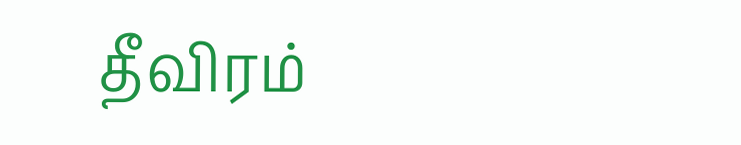தீவிரம்